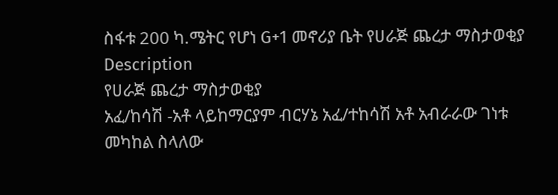ስፋቱ 200 ካ.ሜትር የሆነ G+1 መኖሪያ ቤት የሀራጅ ጨረታ ማስታወቂያ
Description
የሀራጅ ጨረታ ማስታወቂያ
አፈ/ከሳሽ -አቶ ላይከማርያም ብርሃኔ አፈ/ተከሳሽ አቶ አብራራው ገነቱ መካከል ስላለው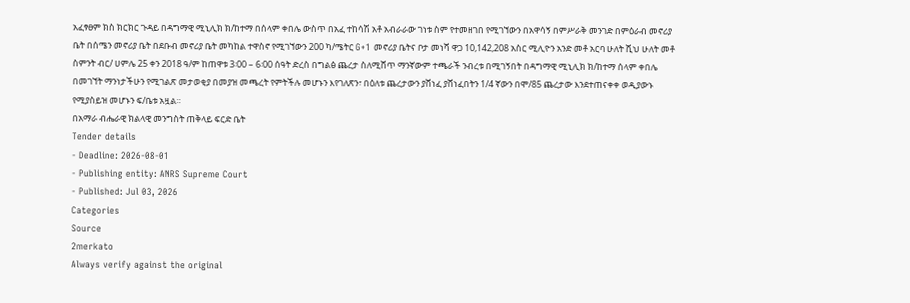አፈፃፀም ክስ ክርክር ጉዳይ በዳግማዊ ሚኒሊክ ክ/ከተማ በሰላም ቀበሌ ውስጥ በአፈ ተከሳሽ አቶ አብራራው ገነቱ ስም የተመዘገበ የሚገኘውን በአዋሳኝ በምሥራቅ መንገድ በምዕራብ መኖሪያ ቤት በሰሜን መኖሪያ ቤት በደቡብ መኖሪያ ቤት መካከል ተዋስኖ የሚገኘውን 200 ካ/ሜትር G+1 መኖሪያ ቤትና ቦታ መነሻ ዋጋ 10,142,208 አስር ሚሊዮን አንድ መቶ አርባ ሁለት ሺህ ሁለት መቶ ስምንት ብር/ ሀምሌ 25 ቀን 2018 ዓ/ም ከጠዋቱ 3፡00 – 6፡00 ሰዓት ድረስ በግልፅ ጨረታ ስለሚሸጥ ማንኛውም ተጫራች ንብረቱ በሚገኝበት በዳግማዊ ሚኒሊክ ክ/ከተማ ሰላም ቀበሌ በመገኘት ማንነታችሁን የሚገልጽ መታወቂያ በመያዝ መጫረት የምትችሉ መሆኑን እየገለጽን፣ በዕለቱ ጨረታውን ያሸነፈ ያሸነፈበትን 1/4 ኛውን በሞ/85 ጨረታው እንደተጠናቀቀ ወዲያውኑ የሚያስይዝ መሆኑን ፍ/ቤቱ አዟል።
በአማራ ብሔራዊ ክልላዊ መንግስት ጠቅላይ ፍርድ ቤት
Tender details
- Deadline: 2026-08-01
- Publishing entity: ANRS Supreme Court
- Published: Jul 03, 2026
Categories
Source
2merkato
Always verify against the original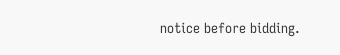notice before bidding.